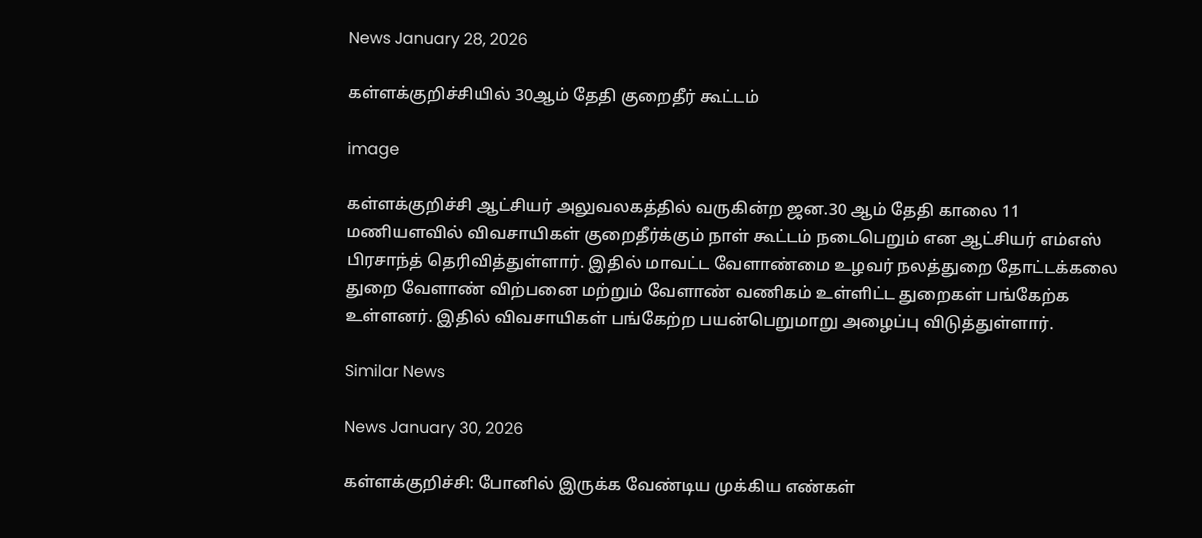News January 28, 2026

கள்ளக்குறிச்சியில் 30ஆம் தேதி குறைதீர் கூட்டம்

image

கள்ளக்குறிச்சி ஆட்சியர் அலுவலகத்தில் வருகின்ற ஜன.30 ஆம் தேதி காலை 11 மணியளவில் விவசாயிகள் குறைதீர்க்கும் நாள் கூட்டம் நடைபெறும் என ஆட்சியர் எம்எஸ் பிரசாந்த் தெரிவித்துள்ளார். இதில் மாவட்ட வேளாண்மை உழவர் நலத்துறை தோட்டக்கலை துறை வேளாண் விற்பனை மற்றும் வேளாண் வணிகம் உள்ளிட்ட துறைகள் பங்கேற்க உள்ளனர். இதில் விவசாயிகள் பங்கேற்ற பயன்பெறுமாறு அழைப்பு விடுத்துள்ளார்.

Similar News

News January 30, 2026

கள்ளக்குறிச்சி: போனில் இருக்க வேண்டிய முக்கிய எண்கள்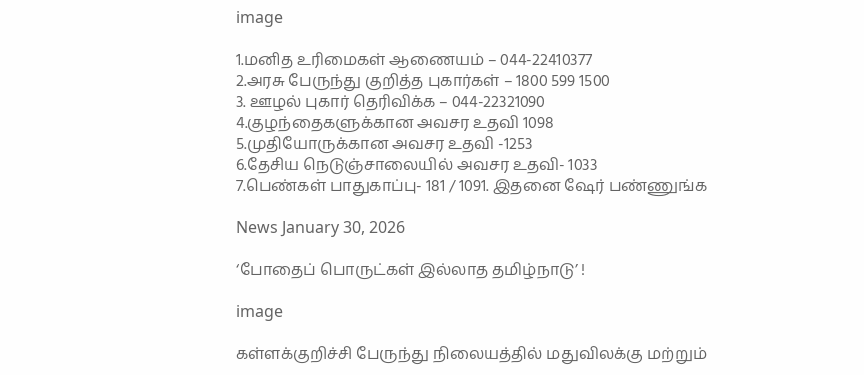image

1.மனித உரிமைகள் ஆணையம் – 044-22410377
2.அரசு பேருந்து குறித்த புகார்கள் – 1800 599 1500
3. ஊழல் புகார் தெரிவிக்க – 044-22321090
4.குழந்தைகளுக்கான அவசர உதவி 1098
5.முதியோருக்கான அவசர உதவி -1253
6.தேசிய நெடுஞ்சாலையில் அவசர உதவி- 1033
7.பெண்கள் பாதுகாப்பு- 181 / 1091. இதனை ஷேர் பண்ணுங்க

News January 30, 2026

‘போதைப் பொருட்கள் இல்லாத தமிழ்நாடு’ !

image

கள்ளக்குறிச்சி பேருந்து நிலையத்தில் மதுவிலக்கு மற்றும்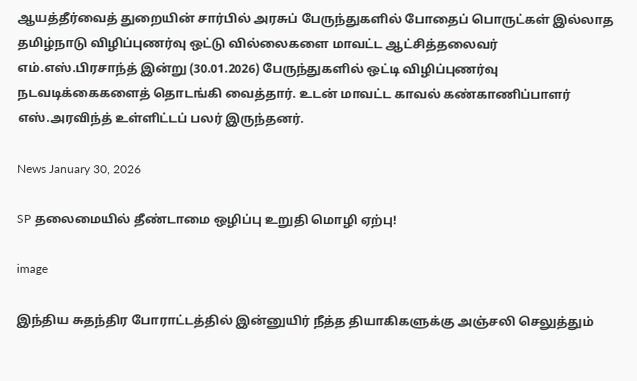ஆயத்தீர்வைத் துறையின் சார்பில் அரசுப் பேருந்துகளில் போதைப் பொருட்கள் இல்லாத தமிழ்நாடு விழிப்புணர்வு ஒட்டு வில்லைகளை மாவட்ட ஆட்சித்தலைவர்
எம்.எஸ்.பிரசாந்த் இன்று (30.01.2026) பேருந்துகளில் ஒட்டி விழிப்புணர்வு நடவடிக்கைகளைத் தொடங்கி வைத்தார். உடன் மாவட்ட காவல் கண்காணிப்பாளர் எஸ்.அரவிந்த் உள்ளிட்டப் பலர் இருந்தனர்.

News January 30, 2026

SP தலைமையில் தீண்டாமை ஒழிப்பு உறுதி மொழி ஏற்பு!

image

இந்திய சுதந்திர போராட்டத்தில் இன்னுயிர் நீத்த தியாகிகளுக்கு அஞ்சலி செலுத்தும்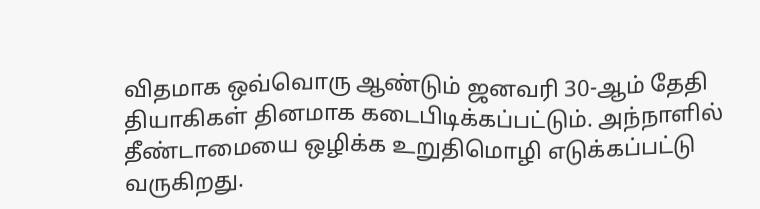விதமாக ஒவ்வொரு ஆண்டும் ஜனவரி 30-ஆம் தேதி தியாகிகள் தினமாக கடைபிடிக்கப்பட்டும். அந்நாளில் தீண்டாமையை ஒழிக்க உறுதிமொழி எடுக்கப்பட்டு வருகிறது.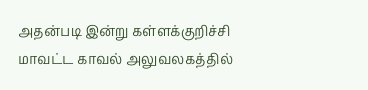அதன்படி இன்று கள்ளக்குறிச்சி மாவட்ட காவல் அலுவலகத்தில்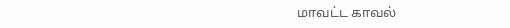மாவட்ட காவல்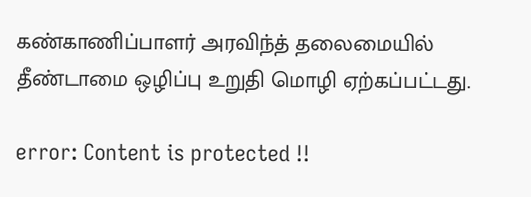கண்காணிப்பாளர் அரவிந்த் தலைமையில் தீண்டாமை ஒழிப்பு உறுதி மொழி ஏற்கப்பட்டது.

error: Content is protected !!